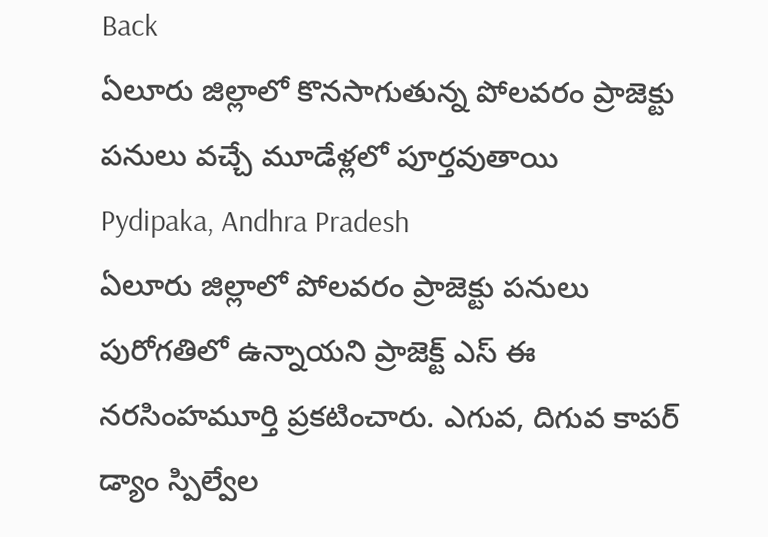Back
ఏలూరు జిల్లాలో కొనసాగుతున్న పోలవరం ప్రాజెక్టు పనులు వచ్చే మూడేళ్లలో పూర్తవుతాయి
Pydipaka, Andhra Pradesh
ఏలూరు జిల్లాలో పోలవరం ప్రాజెక్టు పనులు పురోగతిలో ఉన్నాయని ప్రాజెక్ట్ ఎస్ ఈ నరసింహమూర్తి ప్రకటించారు. ఎగువ, దిగువ కాపర్ డ్యాం స్పిల్వేల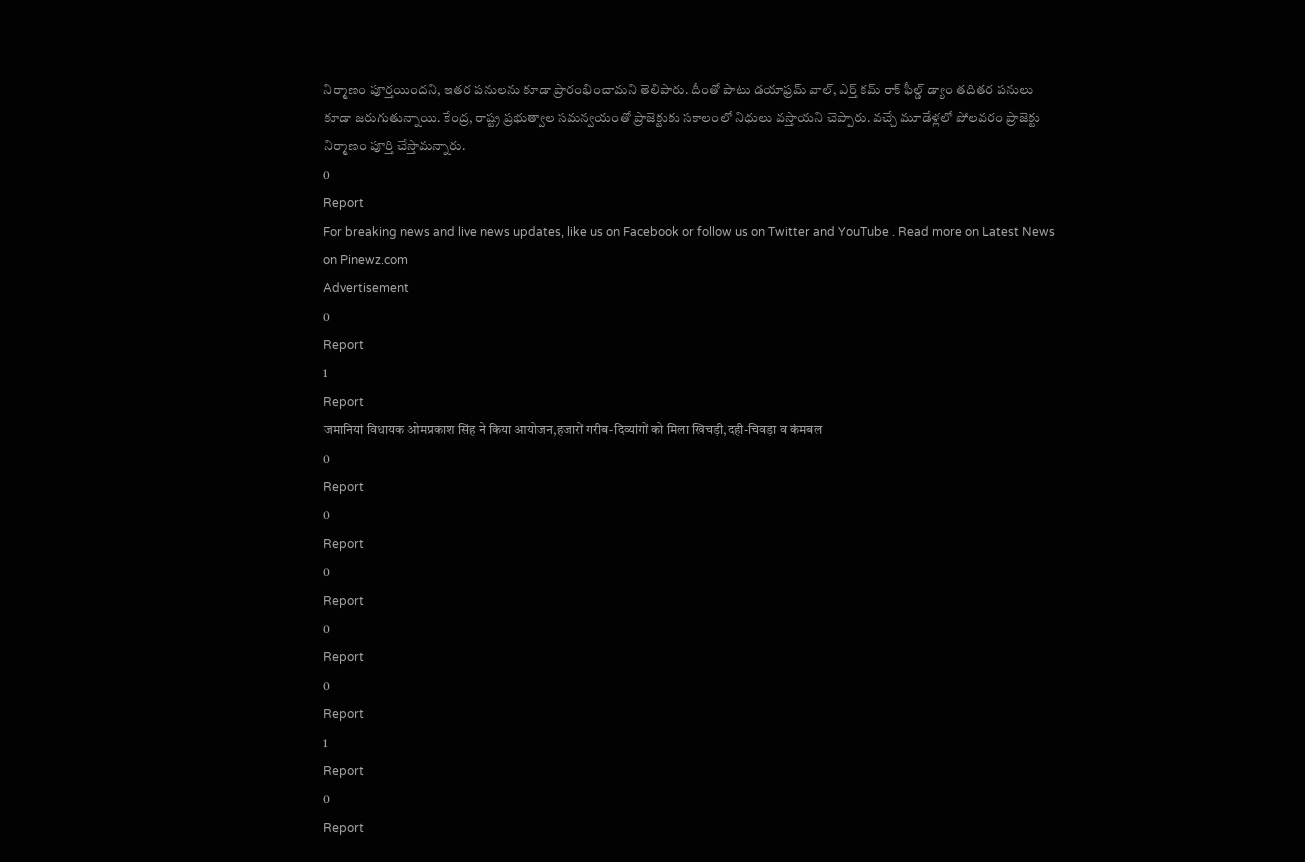నిర్మాణం పూర్తయిందని, ఇతర పనులను కూడా ప్రారంభించామని తెలిపారు. దీంతో పాటు డయాఫ్రమ్ వాల్, ఎర్త్ కమ్ రాక్ ఫీల్డ్ డ్యాం తదితర పనులు కూడా జరుగుతున్నాయి. కేంద్ర, రాష్ట్ర ప్రభుత్వాల సమన్వయంతో ప్రాజెక్టుకు సకాలంలో నిధులు వస్తాయని చెప్పారు. వచ్చే మూడేళ్లలో పోలవరం ప్రాజెక్టు నిర్మాణం పూర్తి చేస్తామన్నారు.
0
Report
For breaking news and live news updates, like us on Facebook or follow us on Twitter and YouTube . Read more on Latest News on Pinewz.com
Advertisement
0
Report
1
Report
जमानियां विधायक ओमप्रकाश सिंह ने किया आयोजन,हजारों गरीब-दिव्यांगों को मिला खिचड़ी,दही-चिवड़ा व कंमबल
0
Report
0
Report
0
Report
0
Report
0
Report
1
Report
0
Report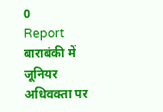0
Report
बाराबंकी में जूनियर अधिवक्ता पर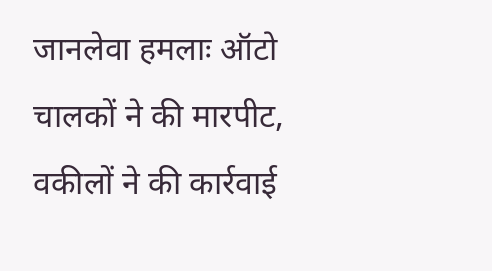जानलेवा हमलाः ऑटो चालकों ने की मारपीट, वकीलों ने की कार्रवाई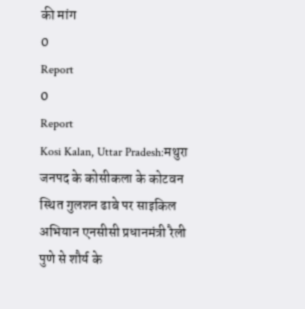की मांग
0
Report
0
Report
Kosi Kalan, Uttar Pradesh:मथुरा जनपद के कोसीकला के कोटवन स्थित गुलशन ढाबे पर साइकिल अभियान एनसीसी प्रधानमंत्री रैली पुणे से शौर्य के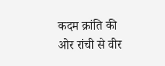कदम क्रांति की ओर रांची से वीर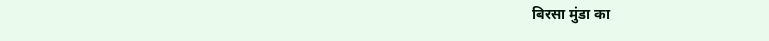बिरसा मुंडा का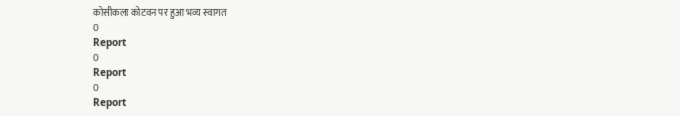कोसीकला कोटवन पर हुआ भव्य स्वागत
0
Report
0
Report
0
Report